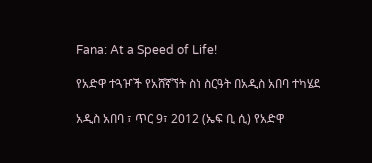Fana: At a Speed of Life!

የአድዋ ተጓዦች የአሸኛኘት ስነ ስርዓት በአዲስ አበባ ተካሄደ

አዲስ አበባ ፣ ጥር 9፣ 2012 (ኤፍ ቢ ሲ) የአድዋ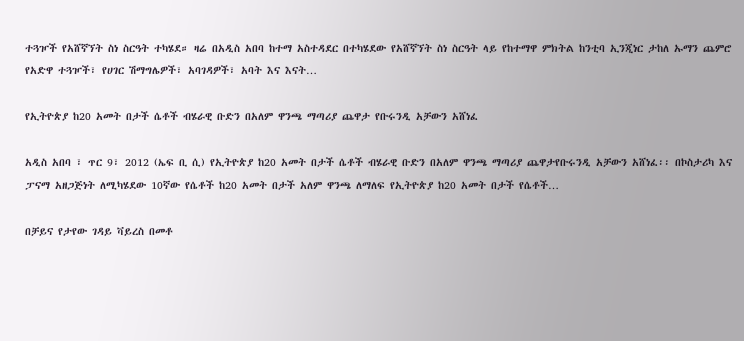ተጓዦች የአሸኛኘት ስነ ስርዓት ተካሄደ። ዛሬ በአዲስ አበባ ከተማ አስተዳደር በተካሄደው የአሸኛኘት ስነ ስርዓት ላይ የከተማዋ ምክትል ከንቲባ ኢንጂነር ታከለ ኡማን ጨምሮ  የአድዋ ተጓዦች፣ የሀገር ሽማግሌዎች፣ አባገዳዎች፣ አባት እና እናት…

የኢትዮጵያ ከ20 አመት በታች ሴቶች ብሄራዊ ቡድን በአለም ዋንጫ ማጣሪያ ጨዋታ የቡሩንዲ አቻውን አሸነፈ

አዲስ አበባ ፣ ጥር 9፣ 2012 (ኤፍ ቢ ሲ) የኢትዮጵያ ከ20 አመት በታች ሴቶች ብሄራዊ ቡድን በአለም ዋንጫ ማጣሪያ ጨዋታየቡሩንዲ አቻውን አሸነፈ፡፡ በኮስታሪካ እና ፓናማ አዘጋጅነት ለሚካሄደው 10ኛው የሴቶች ከ20 አመት በታች አለም ዋንጫ ለማለፍ የኢትዮጵያ ከ20 አመት በታች የሴቶች…

በቻይና የታየው ገዳይ ቫይረስ በመቶ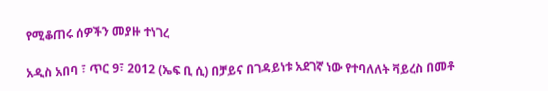የሚቆጠሩ ሰዎችን መያዙ ተነገረ

አዲስ አበባ ፣ ጥር 9፣ 2012 (ኤፍ ቢ ሲ) በቻይና በገዳይነቱ አደገኛ ነው የተባለለት ቫይረስ በመቶ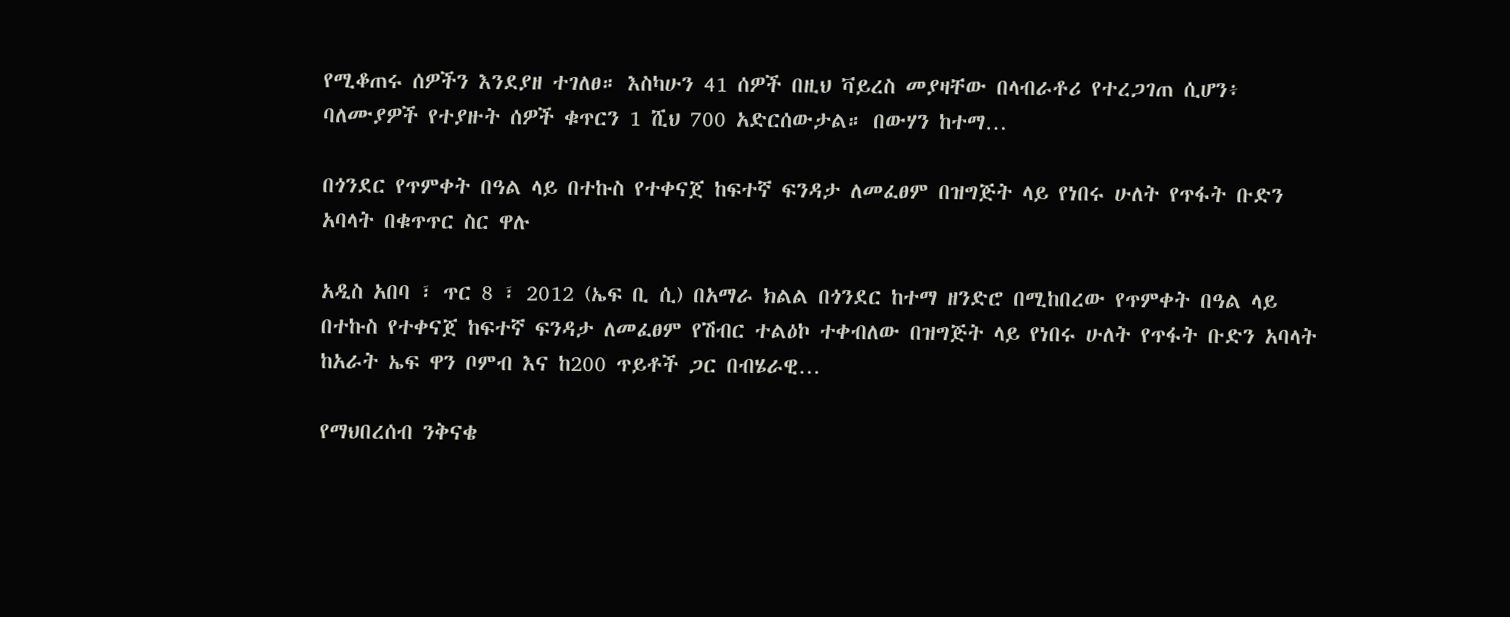የሚቆጠሩ ሰዎችን እንደያዘ ተገለፀ። እስካሁን 41 ሰዎች በዚህ ቫይረስ መያዛቸው በላብራቶሪ የተረጋገጠ ሲሆን፥ ባለሙያዎች የተያዙት ሰዎች ቁጥርን 1 ሺህ 700 አድርሰውታል። በውሃን ከተማ…

በጎንደር የጥምቀት በዓል ላይ በተኩስ የተቀናጀ ከፍተኛ ፍንዳታ ለመፈፀም በዝግጅት ላይ የነበሩ ሁለት የጥፋት ቡድን አባላት በቁጥጥር ስር ዋሉ

አዲስ አበባ ፣ ጥር 8 ፣ 2012 (ኤፍ ቢ ሲ) በአማራ ክልል በጎንደር ከተማ ዘንድሮ በሚከበረው የጥምቀት በዓል ላይ በተኩስ የተቀናጀ ከፍተኛ ፍንዳታ ለመፈፀም የሽብር ተልዕኮ ተቀብለው በዝግጅት ላይ የነበሩ ሁለት የጥፋት ቡድን አባላት ከአራት ኤፍ ዋን ቦምብ እና ከ200 ጥይቶች ጋር በብሄራዊ…

የማህበረሰብ ንቅናቄ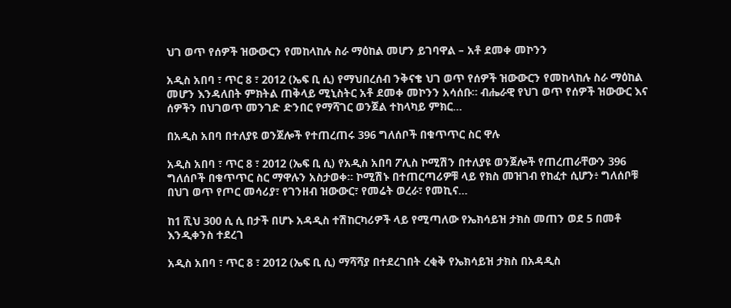ህገ ወጥ የሰዎች ዝውውርን የመከላከሉ ስራ ማዕከል መሆን ይገባዋል – አቶ ደመቀ መኮንን

አዲስ አበባ ፣ ጥር 8 ፣ 2012 (ኤፍ ቢ ሲ) የማህበረሰብ ንቅናቄ ህገ ወጥ የሰዎች ዝውውርን የመከላከሉ ስራ ማዕከል መሆን እንዳለበት ምክትል ጠቅላይ ሚኒስትር አቶ ደመቀ መኮንን አሳሰቡ። ብሔራዊ የህገ ወጥ የሰዎች ዝውውር እና ሰዎችን በህገወጥ መንገድ ድንበር የማሻገር ወንጀል ተከላካይ ምክር…

በአዲስ አበባ በተለያዩ ወንጀሎች የተጠረጠሩ 396 ግለሰቦች በቁጥጥር ስር ዋሉ

አዲስ አበባ ፣ ጥር 8 ፣ 2012 (ኤፍ ቢ ሲ) የአዲስ አበባ ፖሊስ ኮሚሽን በተለያዩ ወንጀሎች የጠረጠራቸውን 396 ግለሰቦች በቁጥጥር ስር ማዋሉን አስታወቀ። ኮሚሽኑ በተጠርጣሪዎቹ ላይ የክስ መዝገብ የከፈተ ሲሆን፥ ግለሰቦቹ በህገ ወጥ የጦር መሳሪያ፣ የገንዘብ ዝውውር፣ የመሬት ወረራ፣ የመኪና…

ከ1 ሺህ 300 ሲ ሲ በታች በሆኑ አዳዲስ ተሽከርካሪዎች ላይ የሚጣለው የኤክሳይዝ ታክስ መጠን ወደ 5 በመቶ እንዲቀንስ ተደረገ

አዲስ አበባ ፣ ጥር 8 ፣ 2012 (ኤፍ ቢ ሲ) ማሻሻያ በተደረገበት ረቂቅ የኤክሳይዝ ታክስ በአዳዲስ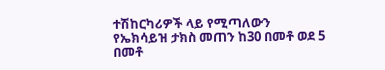ተሽከርካሪዎች ላይ የሚጣለውን የኤክሳይዝ ታክስ መጠን ከ30 በመቶ ወደ 5 በመቶ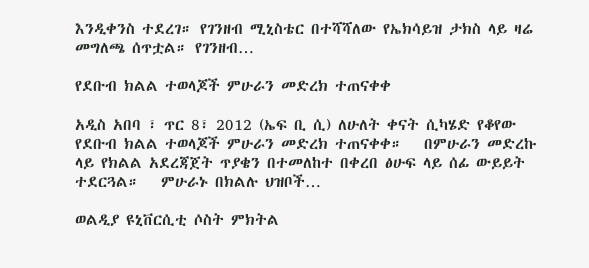እንዲቀንስ ተደረገ። የገንዘብ ሚኒስቴር በተሻሻለው የኤክሳይዝ ታክስ ላይ ዛሬ መግለጫ ሰጥቷል። የገንዘብ…

የደቡብ ክልል ተወላጆች ምሁራን መድረክ ተጠናቀቀ

አዲስ አበባ ፣ ጥር 8፣ 2012 (ኤፍ ቢ ሲ) ለሁለት ቀናት ሲካሄድ የቆየው የደቡብ ክልል ተወላጆች ምሁራን መድረክ ተጠናቀቀ።   በምሁራን መድረኩ ላይ የክልል አደረጃጀት ጥያቄን በተመለከተ በቀረበ ፅሁፍ ላይ ሰፊ ውይይት ተደርጓል።   ምሁራኑ በክልሉ ህዝቦች…

ወልዲያ ዩኒቨርሲቲ ሶስት ምክትል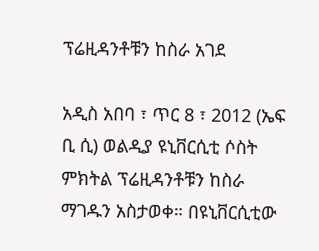ፕሬዚዳንቶቹን ከስራ አገደ

አዲስ አበባ ፣ ጥር 8 ፣ 2012 (ኤፍ ቢ ሲ) ወልዲያ ዩኒቨርሲቲ ሶስት ምክትል ፕሬዚዳንቶቹን ከስራ ማገዱን አስታወቀ። በዩኒቨርሲቲው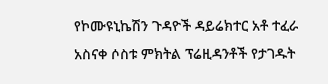የኮሙዩኒኬሽን ጉዳዮች ዳይሬክተር አቶ ተፈራ አስናቀ ሶስቱ ምክትል ፕሬዚዳንቶች የታገዱት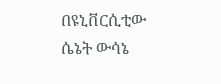በዩኒቨርሲቲው ሴኔት ውሳኔ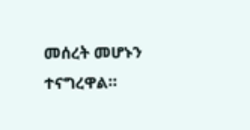መሰረት መሆኑን ተናግረዋል።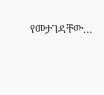የመታገዳቸው…